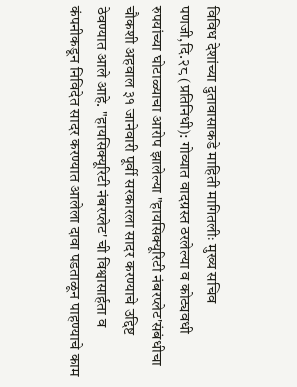विविध देशांच्या दुतावासाकडे माहिती मागितलीः मुख्य सचिव
पणजी,दि.२८ (प्रतिनिधी): गोव्यात वादग्रस्त ठरलेल्या व कोट्यवधी रुपयांच्या घोटाळ्याचा आरोप झालेल्या "हायसिक्यूरिटी नंबरप्लेट'संबंधीचा चौकशी अहवाल ३१ जानेवारी पूर्वी सरकारला सादर करण्याचे उद्दिष्ट ठेवण्यात आले आहे. "हायसिक्यूरिटी नंबरप्लेट' ची विश्वासार्हता व कंपनीकडून निविदेत सादर करण्यात आलेला दावा पडताळून पाहण्याचे काम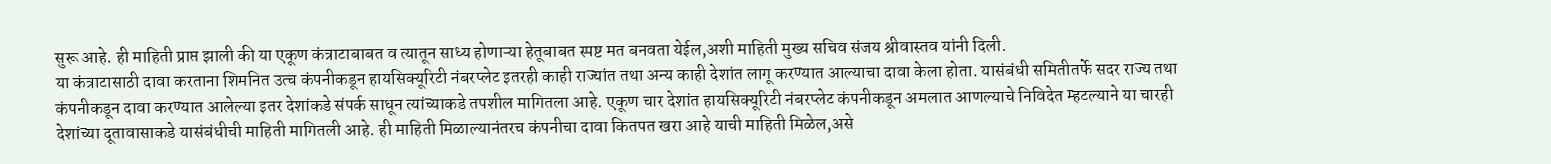सुरू आहे. ही माहिती प्राप्त झाली की या एकूण कंत्राटाबाबत व त्यातून साध्य होणाऱ्या हेतूबाबत स्पष्ट मत बनवता येईल,अशी माहिती मुख्य सचिव संजय श्रीवास्तव यांनी दिली.
या कंत्राटासाठी दावा करताना शिमनित उत्च कंपनीकडून हायसिक्यूरिटी नंबरप्लेट इतरही काही राज्यांत तथा अन्य काही देशांत लागू करण्यात आल्याचा दावा केला होता. यासंबंधी समितीतर्फे सदर राज्य तथा कंपनीकडून दावा करण्यात आलेल्या इतर देशांकडे संपर्क साधून त्यांच्याकडे तपशील मागितला आहे. एकूण चार देशांत हायसिक्यूरिटी नंबरप्लेट कंपनीकडून अमलात आणल्याचे निविदेत म्हटल्याने या चारही देशांच्या दूतावासाकडे यासंबंधीची माहिती मागितली आहे. ही माहिती मिळाल्यानंतरच कंपनीचा दावा कितपत खरा आहे याची माहिती मिळेल,असे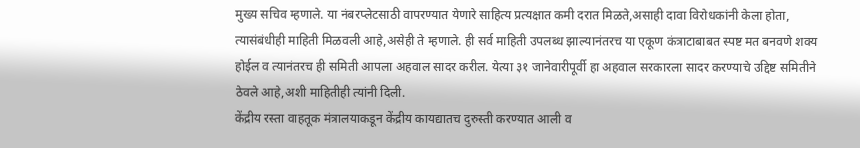मुख्य सचिव म्हणाले. या नंबरप्लेटसाठी वापरण्यात येणारे साहित्य प्रत्यक्षात कमी दरात मिळते,असाही दावा विरोधकांनी केला होता, त्यासंबंधीही माहिती मिळवली आहे,असेही ते म्हणाले. ही सर्व माहिती उपलब्ध झाल्यानंतरच या एकूण कंत्राटाबाबत स्पष्ट मत बनवणे शक्य होईल व त्यानंतरच ही समिती आपला अहवाल सादर करील. येत्या ३१ जानेवारीपूर्वी हा अहवाल सरकारला सादर करण्याचे उद्दिष्ट समितीने ठेवले आहे,अशी माहितीही त्यांनी दिली.
केंद्रीय रस्ता वाहतूक मंत्रालयाकडून केंद्रीय कायद्यातच दुरुस्ती करण्यात आली व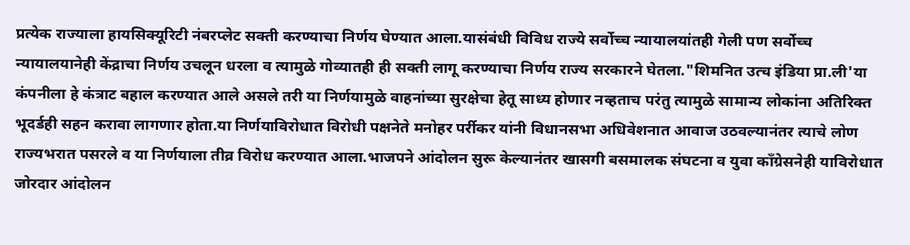प्रत्येक राज्याला हायसिक्यूरिटी नंबरप्लेट सक्ती करण्याचा निर्णय घेण्यात आला.यासंबंधी विविध राज्ये सर्वोच्च न्यायालयांतही गेली पण सर्वोच्च न्यायालयानेही केंद्राचा निर्णय उचलून धरला व त्यामुळे गोव्यातही ही सक्ती लागू करण्याचा निर्णय राज्य सरकारने घेतला."शिमनित उत्च इंडिया प्रा.ली'या कंपनीला हे कंत्राट बहाल करण्यात आले असले तरी या निर्णयामुळे वाहनांच्या सुरक्षेचा हेतू साध्य होणार नव्हताच परंतु त्यामुळे सामान्य लोकांना अतिरिक्त भूदर्डही सहन करावा लागणार होता.या निर्णयाविरोधात विरोधी पक्षनेते मनोहर पर्रीकर यांनी विधानसभा अधिवेशनात आवाज उठवल्यानंतर त्याचे लोण राज्यभरात पसरले व या निर्णयाला तीव्र विरोध करण्यात आला.भाजपने आंदोलन सुरू केल्यानंतर खासगी बसमालक संघटना व युवा कॉंग्रेसनेही याविरोधात जोरदार आंदोलन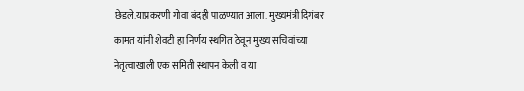छेडले.याप्रकरणी गोवा बंदही पाळण्यात आला. मुख्यमंत्री दिगंबर कामत यांनी शेवटी हा निर्णय स्थगित ठेवून मुख्य सचिवांच्या नेतृत्वाखाली एक समिती स्थापन केली व या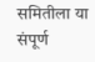समितीला या संपूर्ण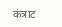कंत्राट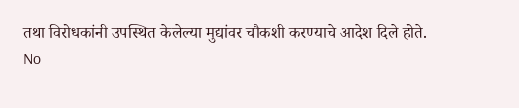तथा विरोधकांनी उपस्थित केलेल्या मुद्यांवर चौकशी करण्याचे आदेश दिले होते.
No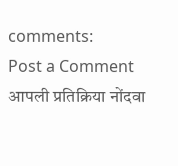comments:
Post a Comment
आपली प्रतिक्रिया नोंदवा